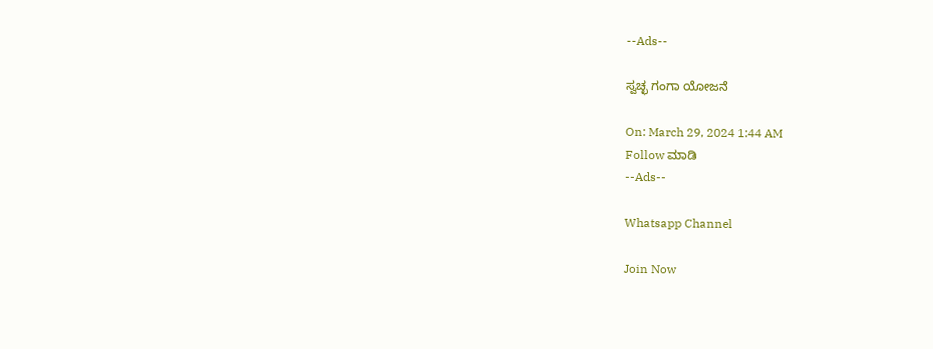--Ads--

ಸ್ವಚ್ಛ ಗಂಗಾ ಯೋಜನೆ

On: March 29, 2024 1:44 AM
Follow ಮಾಡಿ
--Ads--

Whatsapp Channel

Join Now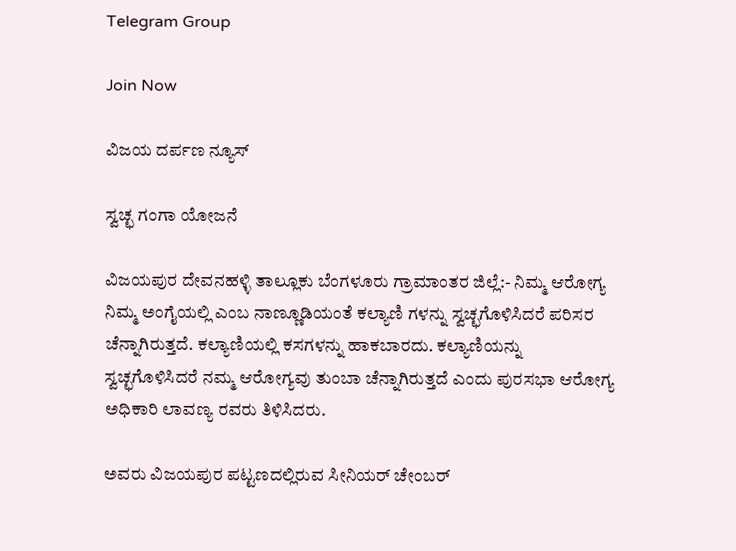Telegram Group

Join Now

ವಿಜಯ ದರ್ಪಣ ನ್ಯೂಸ್

ಸ್ವಚ್ಛ ಗಂಗಾ ಯೋಜನೆ

ವಿಜಯಪುರ ದೇವನಹಳ್ಳಿ ತಾಲ್ಲೂಕು ಬೆಂಗಳೂರು ಗ್ರಾಮಾಂತರ ಜಿಲ್ಲೆ:- ನಿಮ್ಮ ಆರೋಗ್ಯ ನಿಮ್ಮ ಅಂಗೈಯಲ್ಲಿ ಎಂಬ ನಾಣ್ಣೂಡಿಯಂತೆ ಕಲ್ಯಾಣಿ ಗಳನ್ನು ಸ್ವಚ್ಛಗೊಳಿಸಿದರೆ ಪರಿಸರ ಚೆನ್ನಾಗಿರುತ್ತದೆ. ಕಲ್ಯಾಣಿಯಲ್ಲಿ ಕಸಗಳನ್ನು ಹಾಕಬಾರದು. ಕಲ್ಯಾಣಿಯನ್ನು ಸ್ವಚ್ಛಗೊಳಿಸಿದರೆ ನಮ್ಮ ಆರೋಗ್ಯವು ತುಂಬಾ ಚೆನ್ನಾಗಿರುತ್ತದೆ ಎಂದು ಪುರಸಭಾ ಆರೋಗ್ಯ ಅಧಿಕಾರಿ ಲಾವಣ್ಯ ರವರು ತಿಳಿಸಿದರು.

ಅವರು ವಿಜಯಪುರ ಪಟ್ಟಣದಲ್ಲಿರುವ ಸೀನಿಯರ್ ಚೇಂಬರ್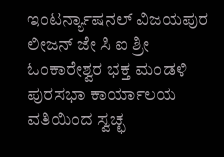ಇಂಟರ್ನ್ಯಾಷನಲ್ ವಿಜಯಪುರ ಲೀಜನ್ ಜೇ ಸಿ ಐ ಶ್ರೀ ಓಂಕಾರೇಶ್ವರ ಭಕ್ತ ಮಂಡಳಿ ಪುರಸಭಾ ಕಾರ್ಯಾಲಯ ವತಿಯಿಂದ ಸ್ವಚ್ಛ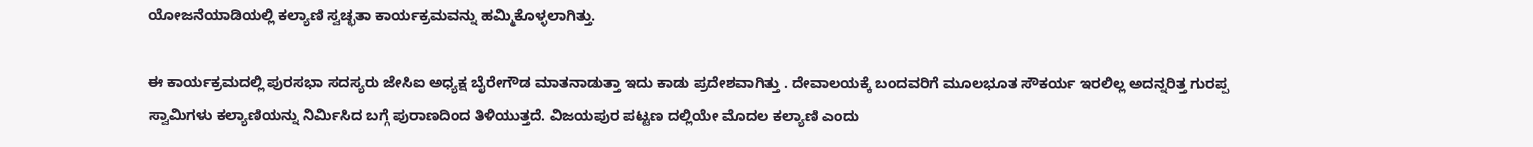ಯೋಜನೆಯಾಡಿಯಲ್ಲಿ ಕಲ್ಯಾಣಿ ಸ್ವಚ್ಛತಾ ಕಾರ್ಯಕ್ರಮವನ್ನು ಹಮ್ಮಿಕೊಳ್ಳಲಾಗಿತ್ತು.

ಈ ಕಾರ್ಯಕ್ರಮದಲ್ಲಿ ಪುರಸಭಾ ಸದಸ್ಯರು ಜೇಸಿಐ ಅಧ್ಯಕ್ಷ ಬೈರೇಗೌಡ ಮಾತನಾಡುತ್ತಾ ಇದು ಕಾಡು ಪ್ರದೇಶವಾಗಿತ್ತು . ದೇವಾಲಯಕ್ಕೆ ಬಂದವರಿಗೆ ಮೂಲಭೂತ ಸೌಕರ್ಯ ಇರಲಿಲ್ಲ ಅದನ್ನರಿತ್ತ ಗುರಪ್ಪ ಸ್ವಾಮಿಗಳು ಕಲ್ಯಾಣಿಯನ್ನು ನಿರ್ಮಿಸಿದ ಬಗ್ಗೆ ಪುರಾಣದಿಂದ ತಿಳಿಯುತ್ತದೆ. ವಿಜಯಪುರ ಪಟ್ಟಣ ದಲ್ಲಿಯೇ ಮೊದಲ ಕಲ್ಯಾಣಿ ಎಂದು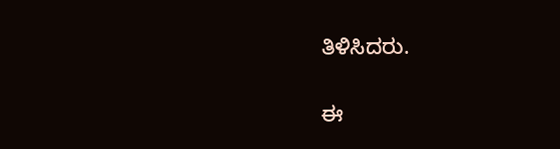ತಿಳಿಸಿದರು.

ಈ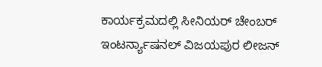ಕಾರ್ಯಕ್ರಮದಲ್ಲಿ ಸೀನಿಯರ್ ಚೇಂಬರ್ ಇಂಟರ್ನ್ಯಾಷನಲ್ ವಿಜಯಪುರ ಲೀಜನ್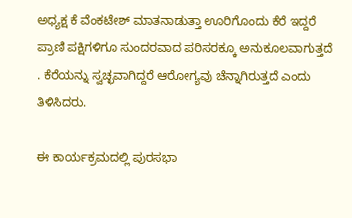ಅಧ್ಯಕ್ಷ ಕೆ ವೆಂಕಟೇಶ್ ಮಾತನಾಡುತ್ತಾ ಊರಿಗೊಂದು ಕೆರೆ ಇದ್ದರೆ ಪ್ರಾಣಿ ಪಕ್ಷಿಗಳಿಗೂ ಸುಂದರವಾದ ಪರಿಸರಕ್ಕೂ ಅನುಕೂಲವಾಗುತ್ತದೆ . ಕೆರೆಯನ್ನು ಸ್ವಚ್ಛವಾಗಿದ್ದರೆ ಆರೋಗ್ಯವು ಚೆನ್ನಾಗಿರುತ್ತದೆ ಎಂದು ತಿಳಿಸಿದರು.

ಈ ಕಾರ್ಯಕ್ರಮದಲ್ಲಿ ಪುರಸಭಾ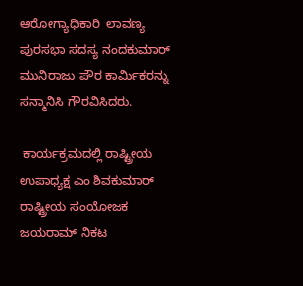ಆರೋಗ್ಯಾಧಿಕಾರಿ  ಲಾವಣ್ಯ ಪುರಸಭಾ ಸದಸ್ಯ ನಂದಕುಮಾರ್ ಮುನಿರಾಜು ಪೌರ ಕಾರ್ಮಿಕರನ್ನು ಸನ್ಮಾನಿಸಿ ಗೌರವಿಸಿದರು.

 ಕಾರ್ಯಕ್ರಮದಲ್ಲಿ ರಾಷ್ಟ್ರೀಯ ಉಪಾಧ್ಯಕ್ಷ ಎಂ ಶಿವಕುಮಾರ್ ರಾಷ್ಟ್ರೀಯ ಸಂಯೋಜಕ ಜಯರಾಮ್ ನಿಕಟ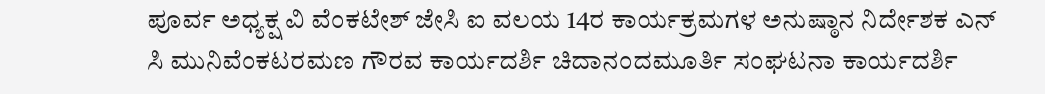ಪೂರ್ವ ಅಧ್ಯಕ್ಷ ವಿ ವೆಂಕಟೇಶ್ ಜೇಸಿ ಐ ವಲಯ 14ರ ಕಾರ್ಯಕ್ರಮಗಳ ಅನುಷ್ಠಾನ ನಿರ್ದೇಶಕ ಎನ್ ಸಿ ಮುನಿವೆಂಕಟರಮಣ ಗೌರವ ಕಾರ್ಯದರ್ಶಿ ಚಿದಾನಂದಮೂರ್ತಿ ಸಂಘಟನಾ ಕಾರ್ಯದರ್ಶಿ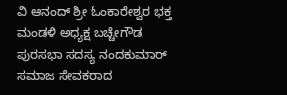ವಿ ಆನಂದ್ ಶ್ರೀ ಓಂಕಾರೇಶ್ವರ ಭಕ್ತ ಮಂಡಳಿ ಅಧ್ಯಕ್ಷ ಬಚ್ಚೇಗೌಡ ಪುರಸಭಾ ಸದಸ್ಯ ನಂದಕುಮಾರ್ ಸಮಾಜ ಸೇವಕರಾದ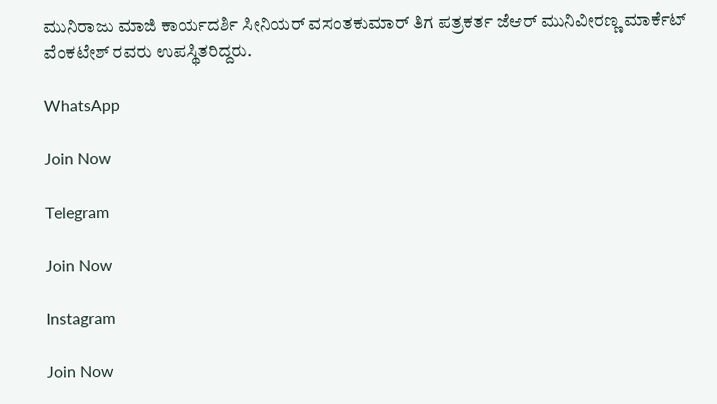ಮುನಿರಾಜು ಮಾಜಿ ಕಾರ್ಯದರ್ಶಿ ಸೀನಿಯರ್ ವಸಂತಕುಮಾರ್ ತಿಗ ಪತ್ರಕರ್ತ ಜೆಆರ್ ಮುನಿವೀರಣ್ಣ ಮಾರ್ಕೆಟ್ ವೆಂಕಟೇಶ್ ರವರು ಉಪಸ್ಥಿತರಿದ್ದರು.

WhatsApp

Join Now

Telegram

Join Now

Instagram

Join Now